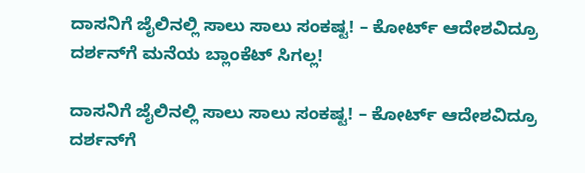ದಾಸನಿಗೆ ಜೈಲಿನಲ್ಲಿ ಸಾಲು ಸಾಲು ಸಂಕಷ್ಟ! – ಕೋರ್ಟ್‌ ಆದೇಶವಿದ್ರೂ ದರ್ಶನ್‌ಗೆ ಮನೆಯ ಬ್ಲಾಂಕೆಟ್‌ ಸಿಗಲ್ಲ!

ದಾಸನಿಗೆ ಜೈಲಿನಲ್ಲಿ ಸಾಲು ಸಾಲು ಸಂಕಷ್ಟ! – ಕೋರ್ಟ್‌ ಆದೇಶವಿದ್ರೂ ದರ್ಶನ್‌ಗೆ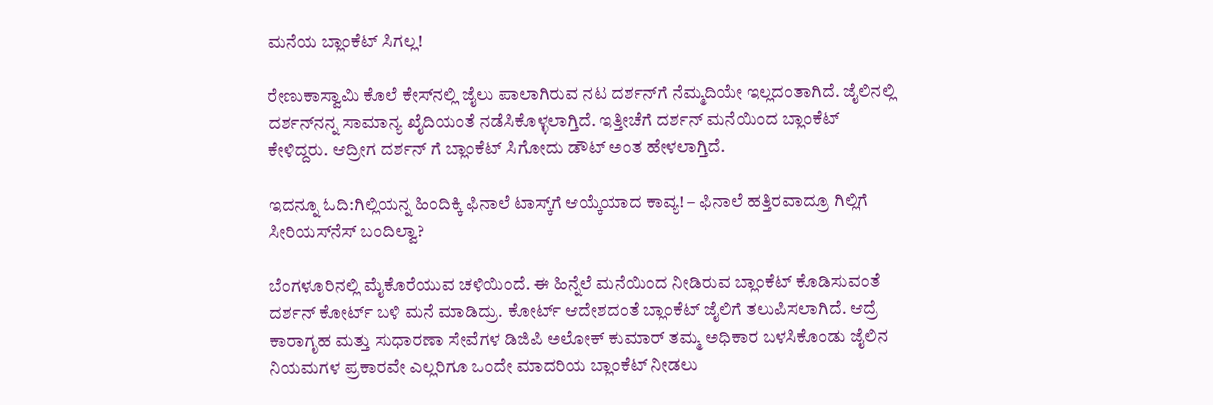ಮನೆಯ ಬ್ಲಾಂಕೆಟ್‌ ಸಿಗಲ್ಲ!

ರೇಣುಕಾಸ್ವಾಮಿ ಕೊಲೆ ಕೇಸ್‌ನಲ್ಲಿ ಜೈಲು ಪಾಲಾಗಿರುವ ನಟ ದರ್ಶನ್‌ಗೆ ನೆಮ್ಮದಿಯೇ ಇಲ್ಲದಂತಾಗಿದೆ. ಜೈಲಿನಲ್ಲಿ ದರ್ಶನ್‌ನನ್ನ ಸಾಮಾನ್ಯ ಖೈದಿಯಂತೆ ನಡೆಸಿಕೊಳ್ಳಲಾಗ್ತಿದೆ. ಇತ್ತೀಚೆಗೆ ದರ್ಶನ್‌ ಮನೆಯಿಂದ ಬ್ಲಾಂಕೆಟ್‌ ಕೇಳಿದ್ದರು. ಆದ್ರೀಗ ದರ್ಶನ್‌ ಗೆ ಬ್ಲಾಂಕೆಟ್‌ ಸಿಗೋದು ಡೌಟ್‌ ಅಂತ ಹೇಳಲಾಗ್ತಿದೆ.

ಇದನ್ನೂ ಓದಿ:ಗಿಲ್ಲಿಯನ್ನ ಹಿಂದಿಕ್ಕಿ ಫಿನಾಲೆ ಟಾಸ್ಕ್‌ಗೆ ಆಯ್ಕೆಯಾದ ಕಾವ್ಯ! – ಫಿನಾಲೆ ಹತ್ತಿರವಾದ್ರೂ ಗಿಲ್ಲಿಗೆ ಸೀರಿಯಸ್‌ನೆಸ್‌ ಬಂದಿಲ್ವಾ?

ಬೆಂಗಳೂರಿನಲ್ಲಿ ಮೈಕೊರೆಯುವ ಚಳಿಯಿಂದೆ. ಈ ಹಿನ್ನೆಲೆ ಮನೆಯಿಂದ ನೀಡಿರುವ ಬ್ಲಾಂಕೆಟ್‌ ಕೊಡಿಸುವಂತೆ ದರ್ಶನ್‌ ಕೋರ್ಟ್‌ ಬಳಿ ಮನೆ ಮಾಡಿದ್ರು. ಕೋರ್ಟ್‌ ಆದೇಶದಂತೆ ಬ್ಲಾಂಕೆಟ್‌ ಜೈಲಿಗೆ ತಲುಪಿಸಲಾಗಿದೆ. ಆದ್ರೆ ಕಾರಾಗೃಹ ಮತ್ತು ಸುಧಾರಣಾ ‌ಸೇವೆಗಳ ಡಿಜಿಪಿ ಅಲೋಕ್ ಕುಮಾರ್ ತಮ್ಮ ಅಧಿಕಾರ ಬಳಸಿಕೊಂಡು ಜೈಲಿನ ನಿಯಮಗಳ ಪ್ರಕಾರವೇ ಎಲ್ಲರಿಗೂ ಒಂದೇ ಮಾದರಿಯ ಬ್ಲಾಂಕೆಟ್ ನೀಡಲು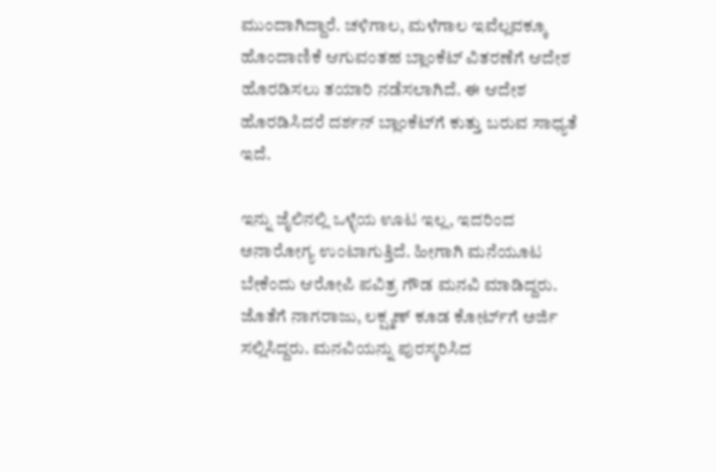ಮುಂದಾಗಿದ್ದಾರೆ. ಚಳಿಗಾಲ, ಮಳೆಗಾಲ ಇವೆಲ್ಲವಕ್ಕೂ ಹೊಂದಾಣಿಕೆ ಆಗುವಂತಹ ಬ್ಲಾಂಕೆಟ್ ವಿತರಣೆಗೆ ಆದೇಶ ಹೊರಡಿಸಲು ತಯಾರಿ ನಡೆಸಲಾಗಿದೆ. ಈ ಆದೇಶ ಹೊರಡಿಸಿದರೆ ದರ್ಶನ್ ಬ್ಲಾಂಕೆಟ್‌ಗೆ ಕುತ್ತು ಬರುವ ಸಾಧ್ಯತೆ ಇದೆ.

ಇನ್ನು ಜೈಲಿನಲ್ಲಿ ಒಳ್ಳೆಯ ಊಟ ಇಲ್ಲ, ಇದರಿಂದ ಅನಾರೋಗ್ಯ ಉಂಟಾಗುತ್ತಿದೆ. ಹೀಗಾಗಿ ಮನೆಯೂಟ ಬೇಕೆಂದು ಆರೋಪಿ ಪವಿತ್ರ ಗೌಡ ಮನವಿ ಮಾಡಿದ್ದರು. ಜೊತೆಗೆ ನಾಗರಾಜು, ಲಕ್ಷ್ಮಣ್ ಕೂಡ ಕೋರ್ಟ್‌ಗೆ ಅರ್ಜಿ ಸಲ್ಲಿಸಿದ್ದರು. ಮನವಿಯನ್ನು ಪುರಸ್ಕರಿಸಿದ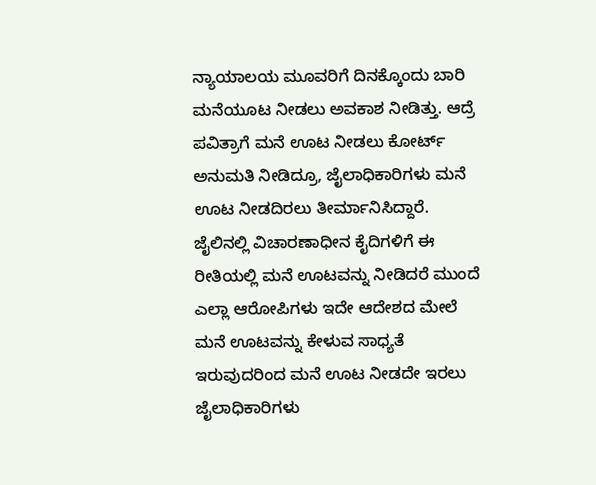ನ್ಯಾಯಾಲಯ ಮೂವರಿಗೆ ದಿನಕ್ಕೊಂದು ಬಾರಿ ಮನೆಯೂಟ ನೀಡಲು ಅವಕಾಶ ನೀಡಿತ್ತು. ಆದ್ರೆ ಪವಿತ್ರಾಗೆ ಮನೆ ಊಟ ನೀಡಲು ಕೋರ್ಟ್‌ ಅನುಮತಿ ನೀಡಿದ್ರೂ, ಜೈಲಾಧಿಕಾರಿಗಳು ಮನೆ ಊಟ ನೀಡದಿರಲು ತೀರ್ಮಾನಿಸಿದ್ದಾರೆ. ಜೈಲಿನಲ್ಲಿ ವಿಚಾರಣಾಧೀನ ಕೈದಿಗಳಿಗೆ ಈ ರೀತಿಯಲ್ಲಿ ಮನೆ ಊಟವನ್ನು ನೀಡಿದರೆ ಮುಂದೆ ಎಲ್ಲಾ ಆರೋಪಿಗಳು ಇದೇ ಆದೇಶದ ಮೇಲೆ ಮನೆ ಊಟವನ್ನು ಕೇಳುವ ಸಾಧ್ಯತೆ ಇರುವುದರಿಂದ ಮನೆ ಊಟ ನೀಡದೇ ಇರಲು ಜೈಲಾಧಿಕಾರಿಗಳು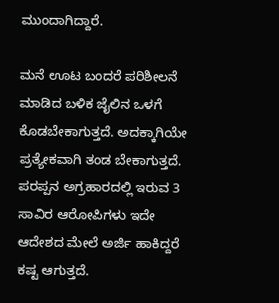ಮುಂದಾಗಿದ್ದಾರೆ.

ಮನೆ ಊಟ ಬಂದರೆ ಪರಿಶೀಲನೆ ಮಾಡಿದ ಬಳಿಕ ಜೈಲಿನ ಒಳಗೆ ಕೊಡಬೇಕಾಗುತ್ತದೆ. ಅದಕ್ಕಾಗಿಯೇ ಪ್ರತ್ಯೇಕವಾಗಿ ತಂಡ ಬೇಕಾಗುತ್ತದೆ. ಪರಪ್ಪನ ಅಗ್ರಹಾರದಲ್ಲಿ ಇರುವ 3 ಸಾವಿರ ಆರೋಪಿಗಳು ಇದೇ ಆದೇಶದ ಮೇಲೆ ಅರ್ಜಿ ಹಾಕಿದ್ದರೆ ಕಷ್ಟ ಆಗುತ್ತದೆ.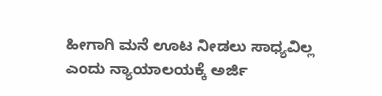ಹೀಗಾಗಿ ಮನೆ ಊಟ ನೀಡಲು ಸಾಧ್ಯವಿಲ್ಲ ಎಂದು ನ್ಯಾಯಾಲಯಕ್ಕೆ ಅರ್ಜಿ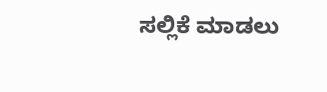ಸಲ್ಲಿಕೆ ಮಾಡಲು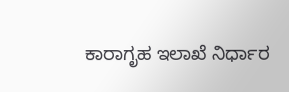ಕಾರಾಗೃಹ ಇಲಾಖೆ ನಿರ್ಧಾರ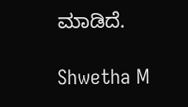ಮಾಡಿದೆ.

Shwetha M